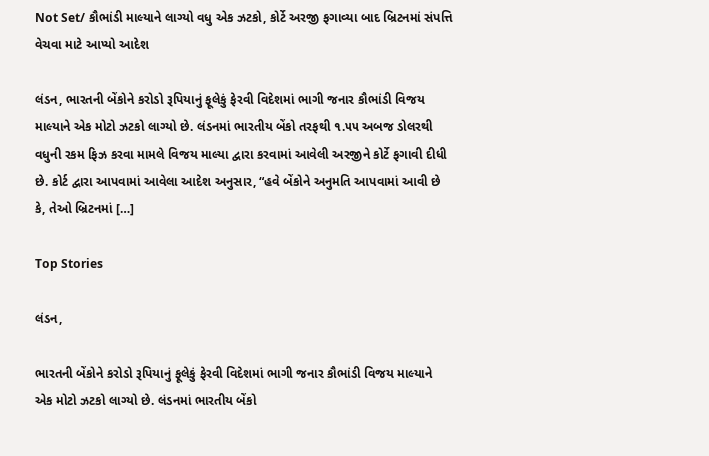Not Set/ કૌભાંડી માલ્યાને લાગ્યો વધુ એક ઝટકો, કોર્ટે અરજી ફગાવ્યા બાદ બ્રિટનમાં સંપત્તિ વેચવા માટે આપ્યો આદેશ

લંડન, ભારતની બેંકોને કરોડો રૂપિયાનું ફૂલેકું ફેરવી વિદેશમાં ભાગી જનાર કૌભાંડી વિજય માલ્યાને એક મોટો ઝટકો લાગ્યો છે. લંડનમાં ભારતીય બેંકો તરફથી ૧.૫૫ અબજ ડોલરથી વધુની રકમ ફિઝ કરવા મામલે વિજય માલ્યા દ્વારા કરવામાં આવેલી અરજીને કોર્ટે ફગાવી દીધી છે. કોર્ટ દ્વારા આપવામાં આવેલા આદેશ અનુસાર, “હવે બેંકોને અનુમતિ આપવામાં આવી છે કે, તેઓ બ્રિટનમાં […]

Top Stories

લંડન,

ભારતની બેંકોને કરોડો રૂપિયાનું ફૂલેકું ફેરવી વિદેશમાં ભાગી જનાર કૌભાંડી વિજય માલ્યાને એક મોટો ઝટકો લાગ્યો છે. લંડનમાં ભારતીય બેંકો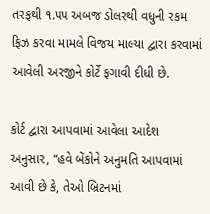તરફથી ૧.૫૫ અબજ ડોલરથી વધુની રકમ ફિઝ કરવા મામલે વિજય માલ્યા દ્વારા કરવામાં આવેલી અરજીને કોર્ટે ફગાવી દીધી છે.

કોર્ટ દ્વારા આપવામાં આવેલા આદેશ અનુસાર, “હવે બેંકોને અનુમતિ આપવામાં આવી છે કે, તેઓ બ્રિટનમાં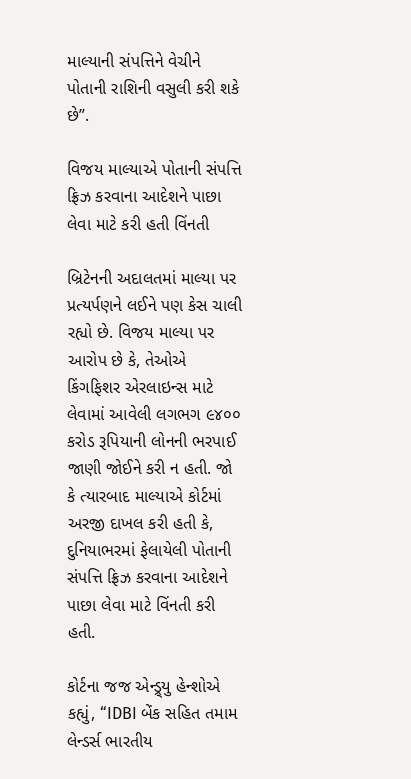માલ્યાની સંપત્તિને વેચીને પોતાની રાશિની વસુલી કરી શકે છે”.

વિજય માલ્યાએ પોતાની સંપત્તિ ફ્રિઝ કરવાના આદેશને પાછા લેવા માટે કરી હતી વિંનતી

બ્રિટેનની અદાલતમાં માલ્યા પર પ્રત્યર્પણને લઈને પણ કેસ ચાલી રહ્યો છે. વિજય માલ્યા પર આરોપ છે કે, તેઓએ કિંગફિશર એરલાઇન્સ માટે લેવામાં આવેલી લગભગ ૯૪૦૦ કરોડ રૂપિયાની લોનની ભરપાઈ જાણી જોઈને કરી ન હતી. જો કે ત્યારબાદ માલ્યાએ કોર્ટમાં અરજી દાખલ કરી હતી કે, દુનિયાભરમાં ફેલાયેલી પોતાની સંપત્તિ ફ્રિઝ કરવાના આદેશને પાછા લેવા માટે વિંનતી કરી હતી.

કોર્ટના જજ એન્ડ્ર્યુ હેન્શોએ કહ્યું, “IDBI બેંક સહિત તમામ લેન્ડર્સ ભારતીય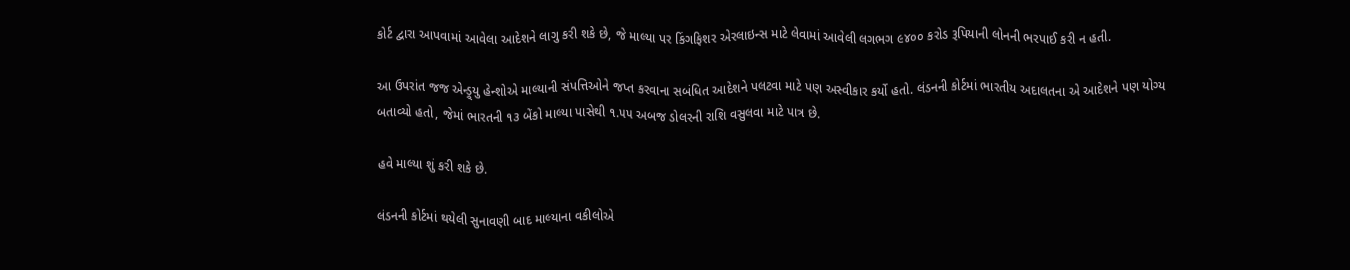કોર્ટ દ્વારા આપવામાં આવેલા આદેશને લાગુ કરી શકે છે, જે માલ્યા પર કિંગફિશર એરલાઇન્સ માટે લેવામાં આવેલી લગભગ ૯૪૦૦ કરોડ રૂપિયાની લોનની ભરપાઈ કરી ન હતી.

આ ઉપરાંત જજ એન્ડ્ર્યુ હેન્શોએ માલ્યાની સંપત્તિઓને જપ્ત કરવાના સબંધિત આદેશને પલટવા માટે પણ અસ્વીકાર કર્યો હતો. લંડનની કોર્ટમાં ભારતીય અદાલતના એ આદેશને પણ યોગ્ય બતાવ્યો હતો, જેમાં ભારતની ૧૩ બેંકો માલ્યા પાસેથી ૧.૫૫ અબજ ડોલરની રાશિ વસુલવા માટે પાત્ર છે.

હવે માલ્યા શું કરી શકે છે.

લંડનની કોર્ટમાં થયેલી સુનાવણી બાદ માલ્યાના વકીલોએ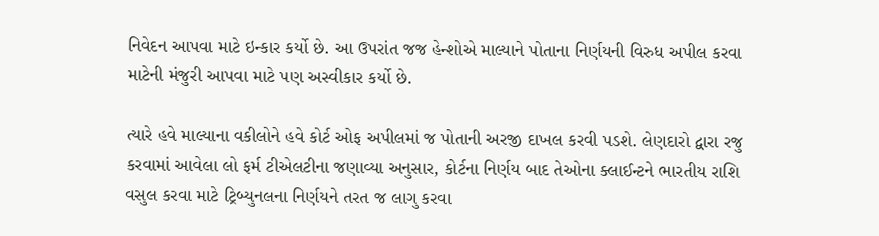નિવેદન આપવા માટે ઇન્કાર કર્યો છે. આ ઉપરાંત જજ હેન્શોએ માલ્યાને પોતાના નિર્ણયની વિરુધ અપીલ કરવા માટેની મંજુરી આપવા માટે પણ અસ્વીકાર કર્યો છે.

ત્યારે હવે માલ્યાના વકીલોને હવે કોર્ટ ઓફ અપીલમાં જ પોતાની અરજી દાખલ કરવી પડશે. લેણદારો દ્વારા રજુ કરવામાં આવેલા લો ફર્મ ટીએલટીના જણાવ્યા અનુસાર, કોર્ટના નિર્ણય બાદ તેઓના ક્લાઈન્ટને ભારતીય રાશિ વસુલ કરવા માટે ટ્રિબ્યુનલના નિર્ણયને તરત જ લાગુ કરવા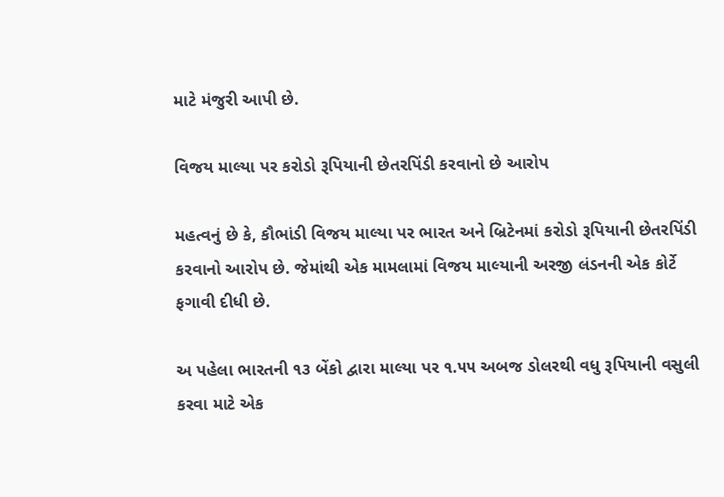માટે મંજુરી આપી છે.

વિજય માલ્યા પર કરોડો રૂપિયાની છેતરપિંડી કરવાનો છે આરોપ

મહત્વનું છે કે, કૌભાંડી વિજય માલ્યા પર ભારત અને બ્રિટેનમાં કરોડો રૂપિયાની છેતરપિંડી કરવાનો આરોપ છે. જેમાંથી એક મામલામાં વિજય માલ્યાની અરજી લંડનની એક કોર્ટે ફગાવી દીધી છે.

અ પહેલા ભારતની ૧૩ બેંકો દ્વારા માલ્યા પર ૧.૫૫ અબજ ડોલરથી વધુ રૂપિયાની વસુલી કરવા માટે એક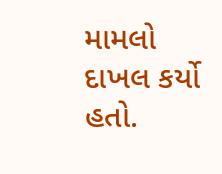મામલો દાખલ કર્યો હતો.